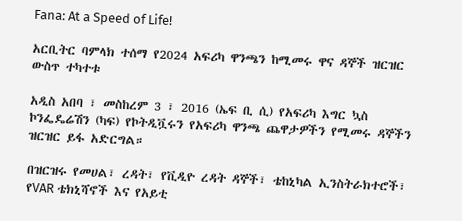Fana: At a Speed of Life!

አርቢትር ባምላክ ተሰማ የ2024 አፍሪካ ዋንጫን ከሚመሩ ዋና ዳኞች ዝርዝር ውስጥ ተካተቱ

አዲስ አበባ ፣ መስከረም 3 ፣ 2016 (ኤፍ ቢ ሲ) የአፍሪካ እግር ኳስ ኮንፌዴሬሽን (ካፍ) የኮትዲቯሩን የአፍሪካ ዋንጫ ጨዋታዎችን የሚመሩ ዳኞችን ዝርዝር ይፋ አድርግል።

በዝርዝሩ የመሀል፣ ረዳት፣ የቪዲዮ ረዳት ዳኞች፣ ቴከኒካል ኢንስትራክተሮች፣ የVAR ቴክኒሻኖች እና የአይቲ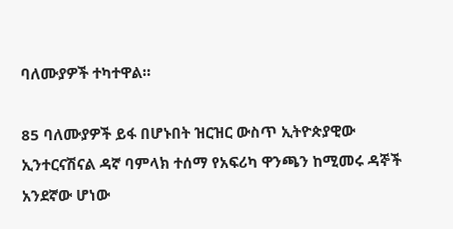ባለሙያዎች ተካተዋል።

85 ባለሙያዎች ይፋ በሆኑበት ዝርዝር ውስጥ ኢትዮጵያዊው ኢንተርናሽናል ዳኛ ባምላክ ተሰማ የአፍሪካ ዋንጫን ከሚመሩ ዳኞች አንደኛው ሆነው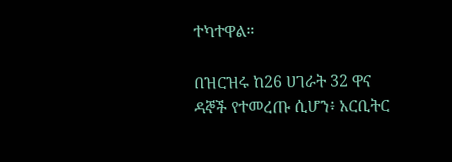ተካተዋል።

በዝርዝሩ ከ26 ሀገራት 32 ዋና ዳኞች የተመረጡ ሲሆን፥ አርቢትር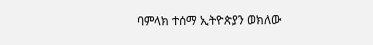ባምላክ ተሰማ ኢትዮጵያን ወክለው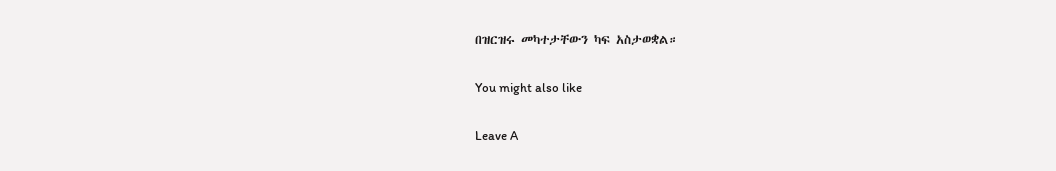በዝርዝሩ መካተታቸውን ካፍ አስታወቋል።

You might also like

Leave A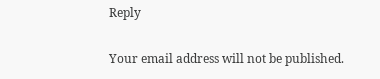Reply

Your email address will not be published.